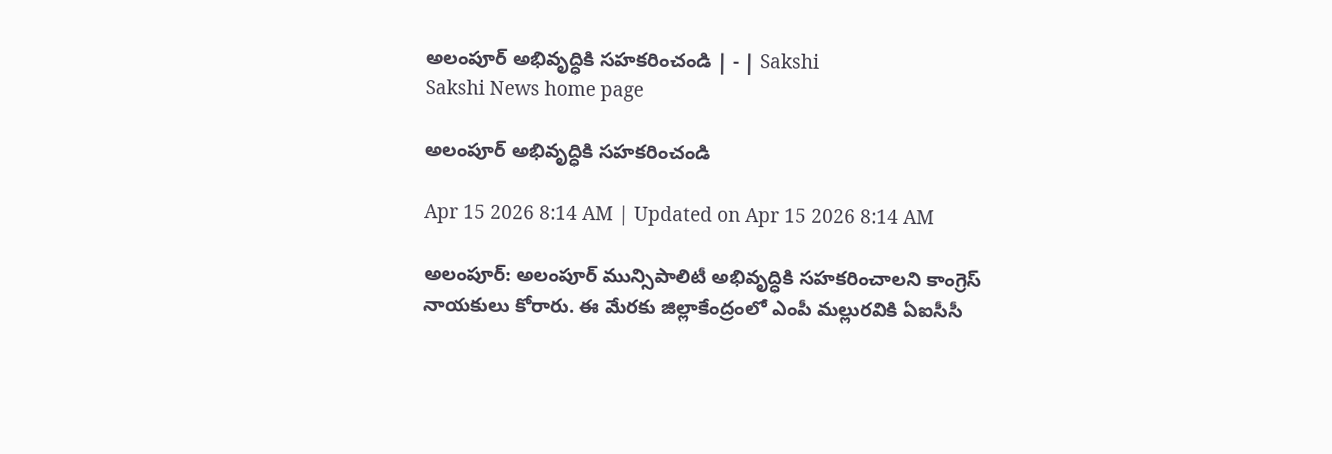అలంపూర్‌ అభివృద్ధికి సహకరించండి | - | Sakshi
Sakshi News home page

అలంపూర్‌ అభివృద్ధికి సహకరించండి

Apr 15 2026 8:14 AM | Updated on Apr 15 2026 8:14 AM

అలంపూర్‌: అలంపూర్‌ మున్సిపాలిటీ అభివృద్ధికి సహకరించాలని కాంగ్రెస్‌ నాయకులు కోరారు. ఈ మేరకు జిల్లాకేంద్రంలో ఎంపీ మల్లురవికి ఏఐసీసీ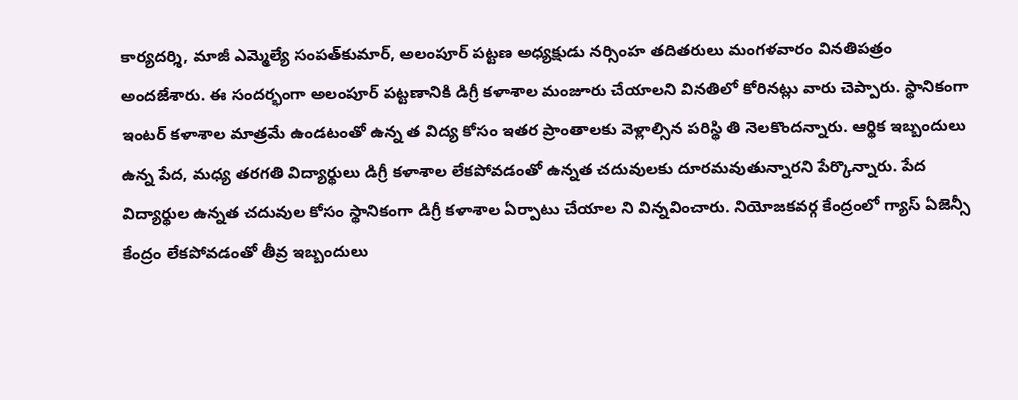కార్యదర్శి, మాజీ ఎమ్మెల్యే సంపత్‌కుమార్‌, అలంపూర్‌ పట్టణ అధ్యక్షుడు నర్సింహ తదితరులు మంగళవారం వినతిపత్రం అందజేశారు. ఈ సందర్భంగా అలంపూర్‌ పట్టణానికి డిగ్రీ కళాశాల మంజూరు చేయాలని వినతిలో కోరినట్లు వారు చెప్పారు. స్థానికంగా ఇంటర్‌ కళాశాల మాత్రమే ఉండటంతో ఉన్న త విద్య కోసం ఇతర ప్రాంతాలకు వెళ్లాల్సిన పరిస్థి తి నెలకొందన్నారు. ఆర్థిక ఇబ్బందులు ఉన్న పేద, మధ్య తరగతి విద్యార్థులు డిగ్రీ కళాశాల లేకపోవడంతో ఉన్నత చదువులకు దూరమవుతున్నారని పేర్కొన్నారు. పేద విద్యార్థుల ఉన్నత చదువుల కోసం స్థానికంగా డిగ్రీ కళాశాల ఏర్పాటు చేయాల ని విన్నవించారు. నియోజకవర్గ కేంద్రంలో గ్యాస్‌ ఏజెన్సీ కేంద్రం లేకపోవడంతో తీవ్ర ఇబ్బందులు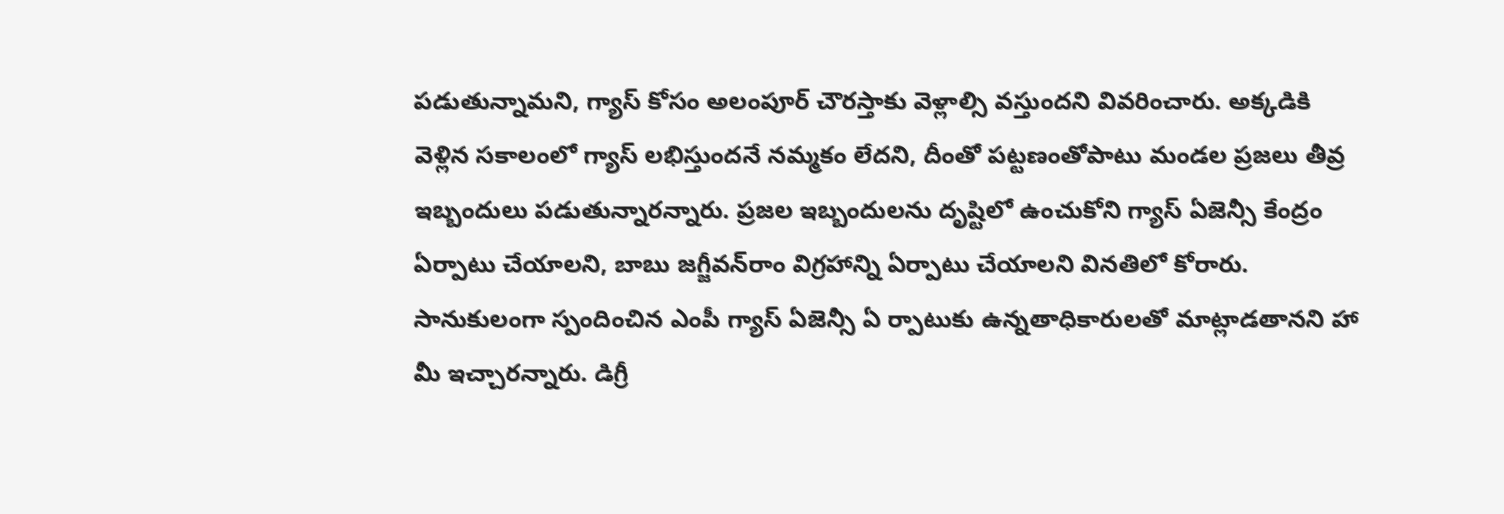పడుతున్నామని, గ్యాస్‌ కోసం అలంపూర్‌ చౌరస్తాకు వెళ్లాల్సి వస్తుందని వివరించారు. అక్కడికి వెళ్లిన సకాలంలో గ్యాస్‌ లభిస్తుందనే నమ్మకం లేదని, దీంతో పట్టణంతోపాటు మండల ప్రజలు తీవ్ర ఇబ్బందులు పడుతున్నారన్నారు. ప్రజల ఇబ్బందులను దృష్టిలో ఉంచుకోని గ్యాస్‌ ఏజెన్సీ కేంద్రం ఏర్పాటు చేయాలని, బాబు జగ్జీవన్‌రాం విగ్రహాన్ని ఏర్పాటు చేయాలని వినతిలో కోరారు. సానుకులంగా స్పందించిన ఎంపీ గ్యాస్‌ ఏజెన్సీ ఏ ర్పాటుకు ఉన్నతాధికారులతో మాట్లాడతానని హా మీ ఇచ్చారన్నారు. డిగ్రీ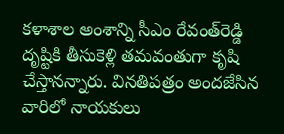కళాశాల అంశాన్ని సీఎం రేవంత్‌రెడ్డి దృష్టికి తీసుకెళ్లి తమవంతుగా కృషి చేస్తానన్నారు. వినతిపత్రం అందజేసిన వారిలో నాయకులు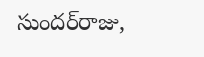సుందర్‌రాజు,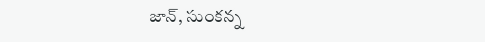జాన్‌, సుంకన్న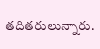తదితరులున్నారు.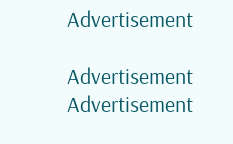Advertisement

Advertisement
Advertisement